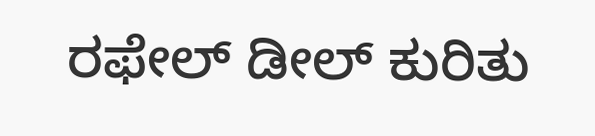ರಫೇಲ್ ಡೀಲ್ ಕುರಿತು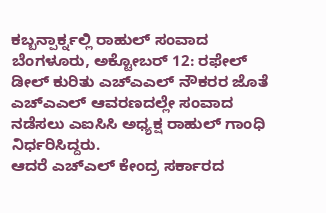ಕಬ್ಬನ್ಪಾರ್ಕ್ನಲ್ಲಿ ರಾಹುಲ್ ಸಂವಾದ
ಬೆಂಗಳೂರು, ಅಕ್ಟೋಬರ್ 12: ರಫೇಲ್ ಡೀಲ್ ಕುರಿತು ಎಚ್ಎಎಲ್ ನೌಕರರ ಜೊತೆ ಎಚ್ಎಎಲ್ ಆವರಣದಲ್ಲೇ ಸಂವಾದ ನಡೆಸಲು ಎಐಸಿಸಿ ಅಧ್ಯಕ್ಷ ರಾಹುಲ್ ಗಾಂಧಿ ನಿರ್ಧರಿಸಿದ್ದರು.
ಆದರೆ ಎಚ್ಎಲ್ ಕೇಂದ್ರ ಸರ್ಕಾರದ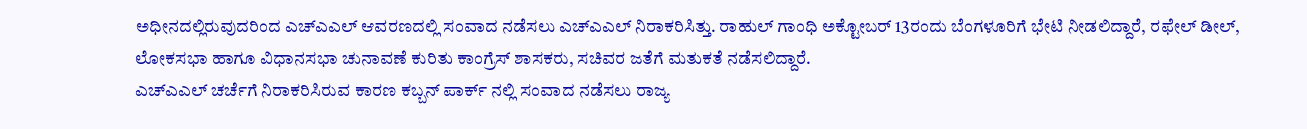ಅಧೀನದಲ್ಲಿರುವುದರಿಂದ ಎಚ್ಎಎಲ್ ಆವರಣದಲ್ಲಿ ಸಂವಾದ ನಡೆಸಲು ಎಚ್ಎಎಲ್ ನಿರಾಕರಿಸಿತ್ತು. ರಾಹುಲ್ ಗಾಂಧಿ ಅಕ್ಟೋಬರ್ 13ರಂದು ಬೆಂಗಳೂರಿಗೆ ಭೇಟಿ ನೀಡಲಿದ್ದಾರೆ, ರಫೇಲ್ ಡೀಲ್, ಲೋಕಸಭಾ ಹಾಗೂ ವಿಧಾನಸಭಾ ಚುನಾವಣೆ ಕುರಿತು ಕಾಂಗ್ರೆಸ್ ಶಾಸಕರು, ಸಚಿವರ ಜತೆಗೆ ಮತುಕತೆ ನಡೆಸಲಿದ್ದಾರೆ.
ಎಚ್ಎಎಲ್ ಚರ್ಚೆಗೆ ನಿರಾಕರಿಸಿರುವ ಕಾರಣ ಕಬ್ಬನ್ ಪಾರ್ಕ್ ನಲ್ಲಿ ಸಂವಾದ ನಡೆಸಲು ರಾಜ್ಯ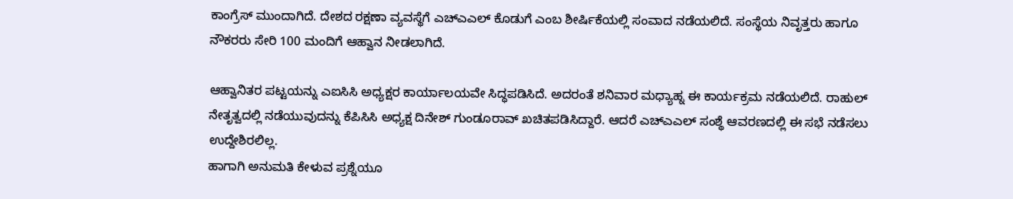ಕಾಂಗ್ರೆಸ್ ಮುಂದಾಗಿದೆ. ದೇಶದ ರಕ್ಷಣಾ ವ್ಯವಸ್ಥೆಗೆ ಎಚ್ಎಎಲ್ ಕೊಡುಗೆ ಎಂಬ ಶೀರ್ಷಿಕೆಯಲ್ಲಿ ಸಂವಾದ ನಡೆಯಲಿದೆ. ಸಂಸ್ಥೆಯ ನಿವೃತ್ತರು ಹಾಗೂ ನೌಕರರು ಸೇರಿ 100 ಮಂದಿಗೆ ಆಹ್ವಾನ ನೀಡಲಾಗಿದೆ.

ಆಹ್ವಾನಿತರ ಪಟ್ಟಯನ್ನು ಎಐಸಿಸಿ ಅಧ್ಯಕ್ಷರ ಕಾರ್ಯಾಲಯವೇ ಸಿದ್ಧಪಡಿಸಿದೆ. ಅದರಂತೆ ಶನಿವಾರ ಮಧ್ಯಾಹ್ನ ಈ ಕಾರ್ಯಕ್ರಮ ನಡೆಯಲಿದೆ. ರಾಹುಲ್ ನೇತೃತ್ವದಲ್ಲಿ ನಡೆಯುವುದನ್ನು ಕೆಪಿಸಿಸಿ ಅಧ್ಯಕ್ಷ ದಿನೇಶ್ ಗುಂಡೂರಾವ್ ಖಚಿತಪಡಿಸಿದ್ದಾರೆ. ಆದರೆ ಎಚ್ಎಎಲ್ ಸಂಶ್ಥೆ ಆವರಣದಲ್ಲಿ ಈ ಸಭೆ ನಡೆಸಲು ಉದ್ದೇಶಿರಲಿಲ್ಲ.
ಹಾಗಾಗಿ ಅನುಮತಿ ಕೇಳುವ ಪ್ರಶ್ನೆಯೂ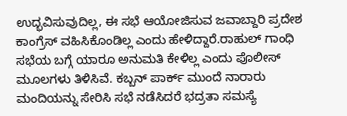ಉದ್ಭವಿಸುವುದಿಲ್ಲ, ಈ ಸಭೆ ಆಯೋಜಿಸುವ ಜವಾಬ್ದಾರಿ ಪ್ರದೇಶ ಕಾಂಗ್ರೆಸ್ ವಹಿಸಿಕೊಂಡಿಲ್ಲ ಎಂದು ಹೇಳಿದ್ದಾರೆ.ರಾಹುಲ್ ಗಾಂಧಿ ಸಭೆಯ ಬಗ್ಗೆ ಯಾರೂ ಅನುಮತಿ ಕೇಳಿಲ್ಲ ಎಂದು ಪೊಲೀಸ್ ಮೂಲಗಳು ತಿಳಿಸಿವೆ. ಕಬ್ಬನ್ ಪಾರ್ಕ್ ಮುಂದೆ ನಾರಾರು ಮಂದಿಯನ್ನು ಸೇರಿಸಿ ಸಭೆ ನಡೆಸಿದರೆ ಭದ್ರತಾ ಸಮಸ್ಯೆ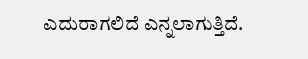ಎದುರಾಗಲಿದೆ ಎನ್ನಲಾಗುತ್ತಿದೆ.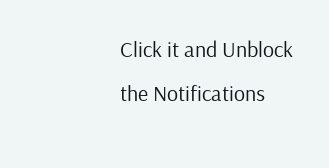Click it and Unblock the Notifications